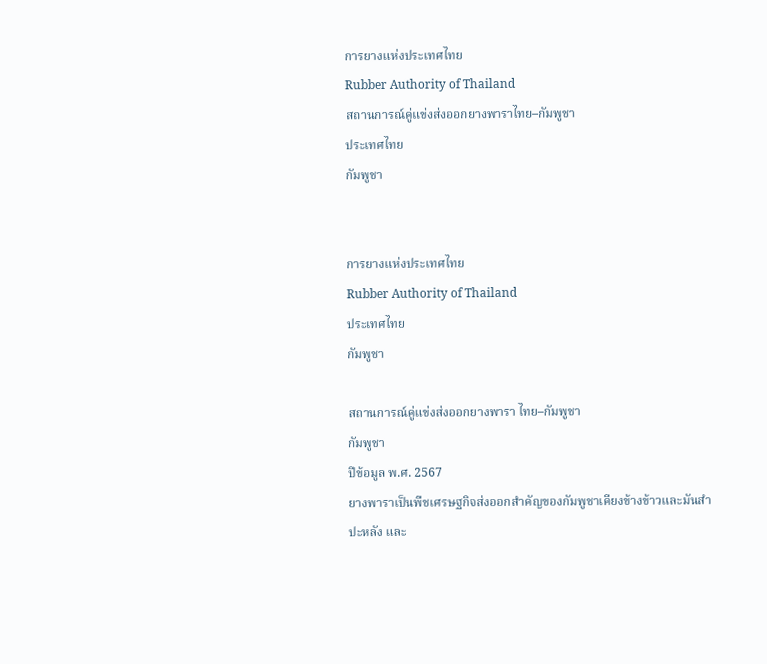การยางแห่งประเทศไทย
Rubber Authority of Thailand
สถานการณ์คู่แข่งส่งออกยางพาราไทย–กัมพูชา
ประเทศไทย
กัมพูชา


การยางแห่งประเทศไทย
Rubber Authority of Thailand
ประเทศไทย
กัมพูชา

สถานการณ์คู่แข่งส่งออกยางพารา ไทย–กัมพูชา
กัมพูชา
ปีข้อมูล พ.ศ. 2567
ยางพาราเป็นพืชเศรษฐกิจส่งออกสำคัญของกัมพูชาเคียงข้างข้าวและมันสำปะหลัง และ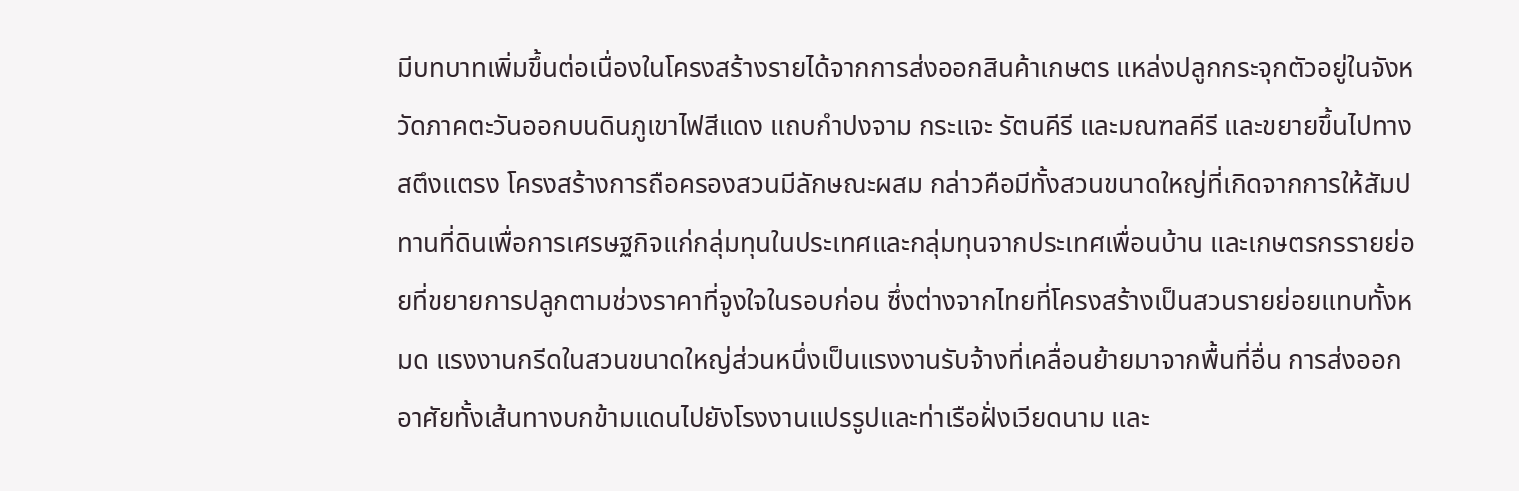มีบทบาทเพิ่มขึ้นต่อเนื่องในโครงสร้างรายได้จากการส่งออกสินค้าเกษตร แหล่งปลูกกระจุกตัวอยู่ในจังหวัดภาคตะวันออกบนดินภูเขาไฟสีแดง แถบกำปงจาม กระแจะ รัตนคีรี และมณฑลคีรี และขยายขึ้นไปทางสตึงแตรง โครงสร้างการถือครองสวนมีลักษณะผสม กล่าวคือมีทั้งสวนขนาดใหญ่ที่เกิดจากการให้สัมปทานที่ดินเพื่อการเศรษฐกิจแก่กลุ่มทุนในประเทศและกลุ่มทุนจากประเทศเพื่อนบ้าน และเกษตรกรรายย่อยที่ขยายการปลูกตามช่วงราคาที่จูงใจในรอบก่อน ซึ่งต่างจากไทยที่โครงสร้างเป็นสวนรายย่อยแทบทั้งหมด แรงงานกรีดในสวนขนาดใหญ่ส่วนหนึ่งเป็นแรงงานรับจ้างที่เคลื่อนย้ายมาจากพื้นที่อื่น การส่งออกอาศัยทั้งเส้นทางบกข้ามแดนไปยังโรงงานแปรรูปและท่าเรือฝั่งเวียดนาม และ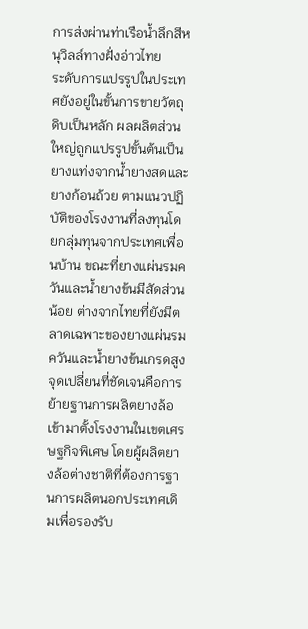การส่งผ่านท่าเรือน้ำลึกสีหนุวิลล์ทางฝั่งอ่าวไทย
ระดับการแปรรูปในประเทศยังอยู่ในขั้นการขายวัตถุดิบเป็นหลัก ผลผลิตส่วนใหญ่ถูกแปรรูปขั้นต้นเป็นยางแท่งจากน้ำยางสดและยางก้อนถ้วย ตามแนวปฏิบัติของโรงงานที่ลงทุนโดยกลุ่มทุนจากประเทศเพื่อนบ้าน ขณะที่ยางแผ่นรมควันและน้ำยางข้นมีสัดส่วนน้อย ต่างจากไทยที่ยังมีตลาดเฉพาะของยางแผ่นรมควันและน้ำยางข้นเกรดสูง จุดเปลี่ยนที่ชัดเจนคือการย้ายฐานการผลิตยางล้อเข้ามาตั้งโรงงานในเขตเศรษฐกิจพิเศษ โดยผู้ผลิตยางล้อต่างชาติที่ต้องการฐานการผลิตนอกประเทศเดิมเพื่อรองรับ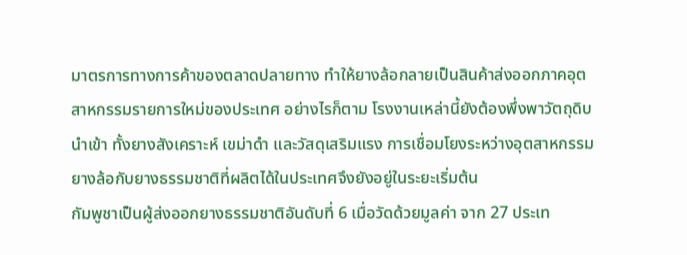มาตรการทางการค้าของตลาดปลายทาง ทำให้ยางล้อกลายเป็นสินค้าส่งออกภาคอุตสาหกรรมรายการใหม่ของประเทศ อย่างไรก็ตาม โรงงานเหล่านี้ยังต้องพึ่งพาวัตถุดิบนำเข้า ทั้งยางสังเคราะห์ เขม่าดำ และวัสดุเสริมแรง การเชื่อมโยงระหว่างอุตสาหกรรมยางล้อกับยางธรรมชาติที่ผลิตได้ในประเทศจึงยังอยู่ในระยะเริ่มต้น
กัมพูชาเป็นผู้ส่งออกยางธรรมชาติอันดับที่ 6 เมื่อวัดด้วยมูลค่า จาก 27 ประเท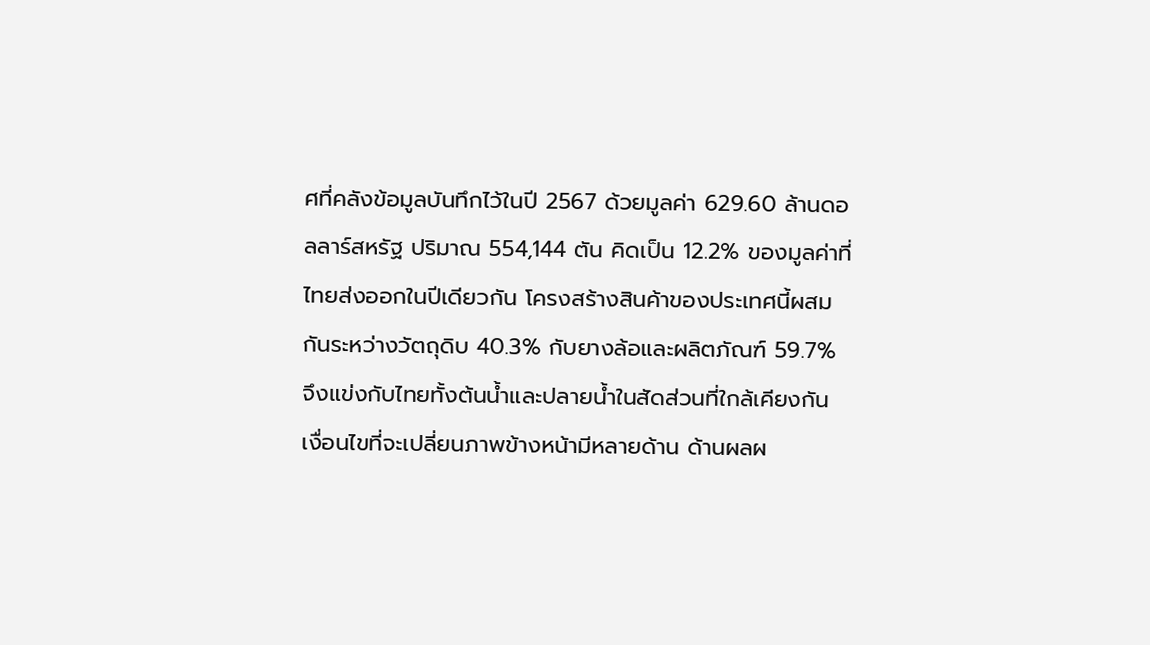ศที่คลังข้อมูลบันทึกไว้ในปี 2567 ด้วยมูลค่า 629.60 ล้านดอลลาร์สหรัฐ ปริมาณ 554,144 ตัน คิดเป็น 12.2% ของมูลค่าที่ไทยส่งออกในปีเดียวกัน โครงสร้างสินค้าของประเทศนี้ผสมกันระหว่างวัตถุดิบ 40.3% กับยางล้อและผลิตภัณฑ์ 59.7% จึงแข่งกับไทยทั้งต้นน้ำและปลายน้ำในสัดส่วนที่ใกล้เคียงกัน
เงื่อนไขที่จะเปลี่ยนภาพข้างหน้ามีหลายด้าน ด้านผลผ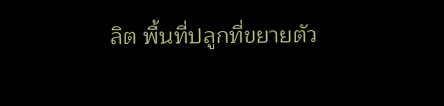ลิต พื้นที่ปลูกที่ขยายตัว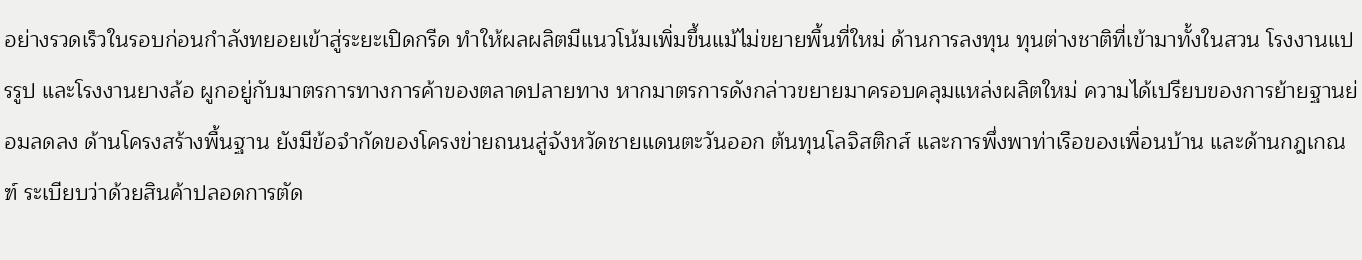อย่างรวดเร็วในรอบก่อนกำลังทยอยเข้าสู่ระยะเปิดกรีด ทำให้ผลผลิตมีแนวโน้มเพิ่มขึ้นแม้ไม่ขยายพื้นที่ใหม่ ด้านการลงทุน ทุนต่างชาติที่เข้ามาทั้งในสวน โรงงานแปรรูป และโรงงานยางล้อ ผูกอยู่กับมาตรการทางการค้าของตลาดปลายทาง หากมาตรการดังกล่าวขยายมาครอบคลุมแหล่งผลิตใหม่ ความได้เปรียบของการย้ายฐานย่อมลดลง ด้านโครงสร้างพื้นฐาน ยังมีข้อจำกัดของโครงข่ายถนนสู่จังหวัดชายแดนตะวันออก ต้นทุนโลจิสติกส์ และการพึ่งพาท่าเรือของเพื่อนบ้าน และด้านกฎเกณฑ์ ระเบียบว่าด้วยสินค้าปลอดการตัด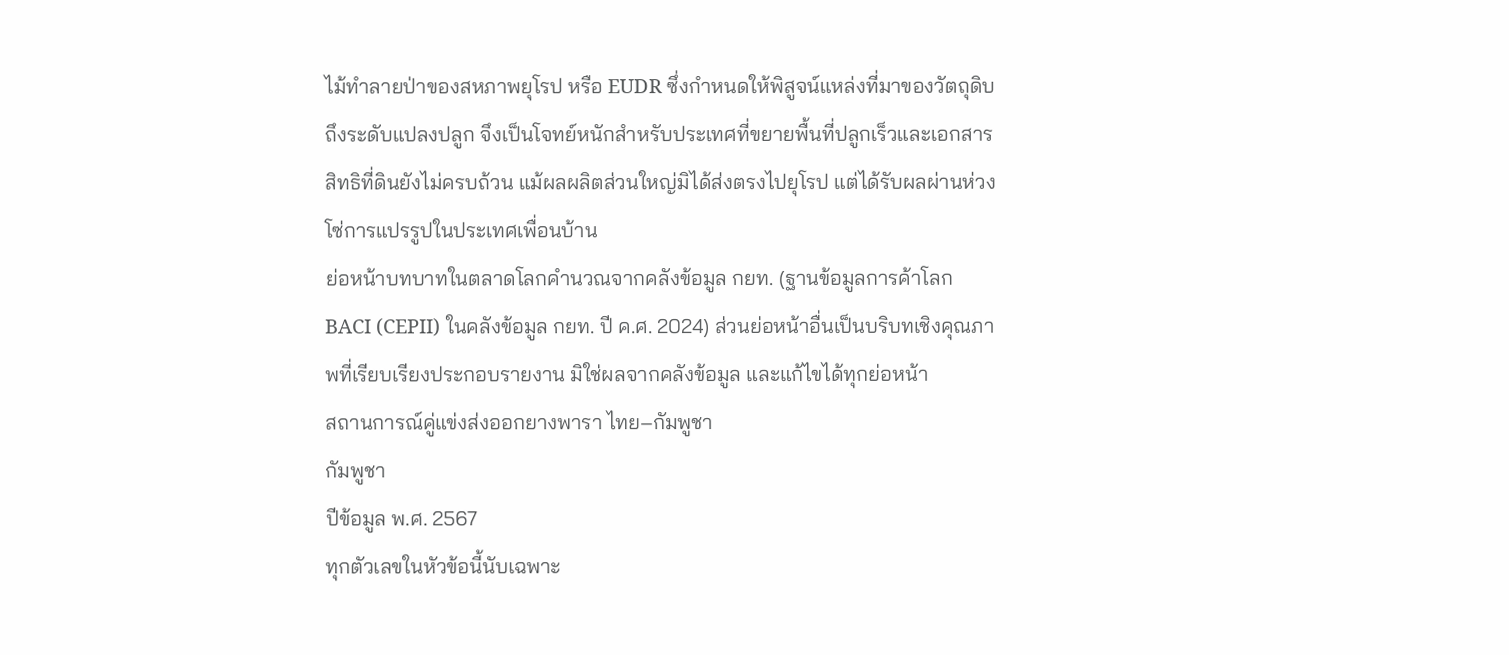ไม้ทำลายป่าของสหภาพยุโรป หรือ EUDR ซึ่งกำหนดให้พิสูจน์แหล่งที่มาของวัตถุดิบถึงระดับแปลงปลูก จึงเป็นโจทย์หนักสำหรับประเทศที่ขยายพื้นที่ปลูกเร็วและเอกสารสิทธิที่ดินยังไม่ครบถ้วน แม้ผลผลิตส่วนใหญ่มิได้ส่งตรงไปยุโรป แต่ได้รับผลผ่านห่วงโซ่การแปรรูปในประเทศเพื่อนบ้าน
ย่อหน้าบทบาทในตลาดโลกคำนวณจากคลังข้อมูล กยท. (ฐานข้อมูลการค้าโลก BACI (CEPII) ในคลังข้อมูล กยท. ปี ค.ศ. 2024) ส่วนย่อหน้าอื่นเป็นบริบทเชิงคุณภาพที่เรียบเรียงประกอบรายงาน มิใช่ผลจากคลังข้อมูล และแก้ไขได้ทุกย่อหน้า
สถานการณ์คู่แข่งส่งออกยางพารา ไทย–กัมพูชา
กัมพูชา
ปีข้อมูล พ.ศ. 2567
ทุกตัวเลขในหัวข้อนี้นับเฉพาะ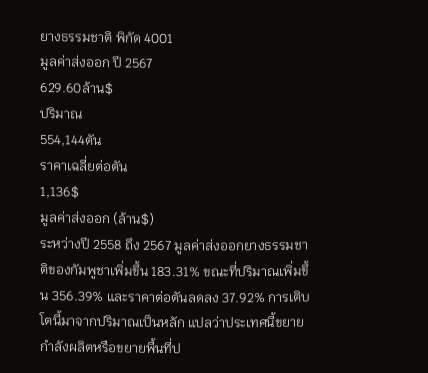ยางธรรมชาติ พิกัด 4001
มูลค่าส่งออก ปี 2567
629.60ล้าน$
ปริมาณ
554,144ตัน
ราคาเฉลี่ยต่อตัน
1,136$
มูลค่าส่งออก (ล้าน$)
ระหว่างปี 2558 ถึง 2567 มูลค่าส่งออกยางธรรมชาติของกัมพูชาเพิ่มขึ้น 183.31% ขณะที่ปริมาณเพิ่มขึ้น 356.39% และราคาต่อตันลดลง 37.92% การเติบโตนี้มาจากปริมาณเป็นหลัก แปลว่าประเทศนี้ขยายกำลังผลิตหรือขยายพื้นที่ป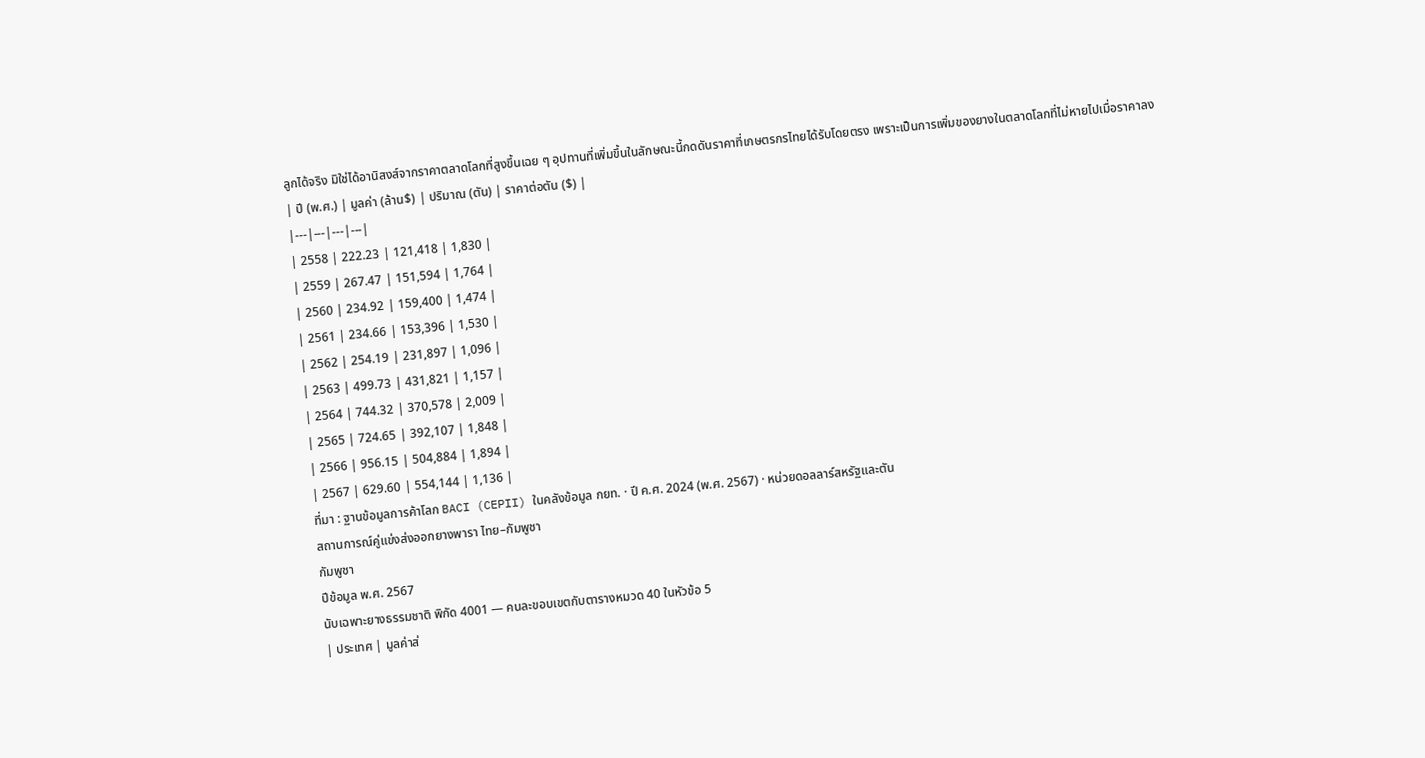ลูกได้จริง มิใช่ได้อานิสงส์จากราคาตลาดโลกที่สูงขึ้นเฉย ๆ อุปทานที่เพิ่มขึ้นในลักษณะนี้กดดันราคาที่เกษตรกรไทยได้รับโดยตรง เพราะเป็นการเพิ่มของยางในตลาดโลกที่ไม่หายไปเมื่อราคาลง
| ปี (พ.ศ.) | มูลค่า (ล้าน$) | ปริมาณ (ตัน) | ราคาต่อตัน ($) |
|---|---|---|---|
| 2558 | 222.23 | 121,418 | 1,830 |
| 2559 | 267.47 | 151,594 | 1,764 |
| 2560 | 234.92 | 159,400 | 1,474 |
| 2561 | 234.66 | 153,396 | 1,530 |
| 2562 | 254.19 | 231,897 | 1,096 |
| 2563 | 499.73 | 431,821 | 1,157 |
| 2564 | 744.32 | 370,578 | 2,009 |
| 2565 | 724.65 | 392,107 | 1,848 |
| 2566 | 956.15 | 504,884 | 1,894 |
| 2567 | 629.60 | 554,144 | 1,136 |
ที่มา : ฐานข้อมูลการค้าโลก BACI (CEPII) ในคลังข้อมูล กยท. · ปี ค.ศ. 2024 (พ.ศ. 2567) · หน่วยดอลลาร์สหรัฐและตัน
สถานการณ์คู่แข่งส่งออกยางพารา ไทย–กัมพูชา
กัมพูชา
ปีข้อมูล พ.ศ. 2567
นับเฉพาะยางธรรมชาติ พิกัด 4001 — คนละขอบเขตกับตารางหมวด 40 ในหัวข้อ 5
| ประเทศ | มูลค่าส่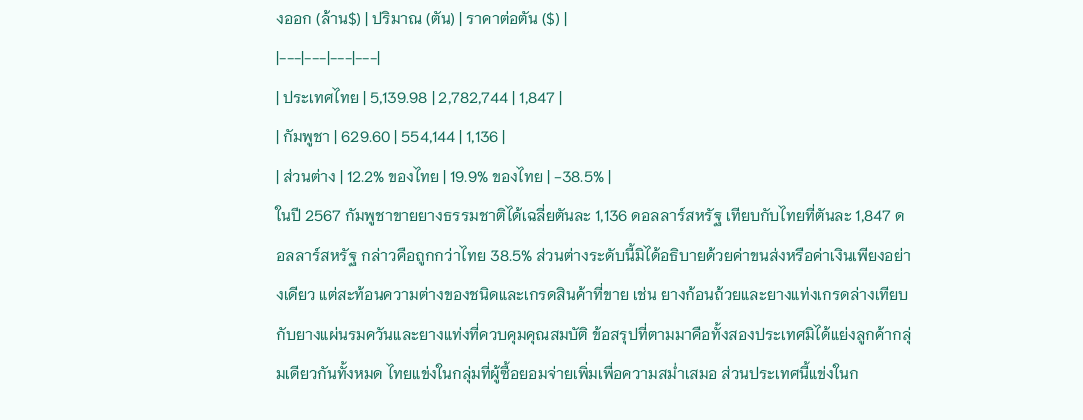งออก (ล้าน$) | ปริมาณ (ตัน) | ราคาต่อตัน ($) |
|---|---|---|---|
| ประเทศไทย | 5,139.98 | 2,782,744 | 1,847 |
| กัมพูชา | 629.60 | 554,144 | 1,136 |
| ส่วนต่าง | 12.2% ของไทย | 19.9% ของไทย | −38.5% |
ในปี 2567 กัมพูชาขายยางธรรมชาติได้เฉลี่ยตันละ 1,136 ดอลลาร์สหรัฐ เทียบกับไทยที่ตันละ 1,847 ดอลลาร์สหรัฐ กล่าวคือถูกกว่าไทย 38.5% ส่วนต่างระดับนี้มิได้อธิบายด้วยค่าขนส่งหรือค่าเงินเพียงอย่างเดียว แต่สะท้อนความต่างของชนิดและเกรดสินค้าที่ขาย เช่น ยางก้อนถ้วยและยางแท่งเกรดล่างเทียบกับยางแผ่นรมควันและยางแท่งที่ควบคุมคุณสมบัติ ข้อสรุปที่ตามมาคือทั้งสองประเทศมิได้แย่งลูกค้ากลุ่มเดียวกันทั้งหมด ไทยแข่งในกลุ่มที่ผู้ซื้อยอมจ่ายเพิ่มเพื่อความสม่ำเสมอ ส่วนประเทศนี้แข่งในก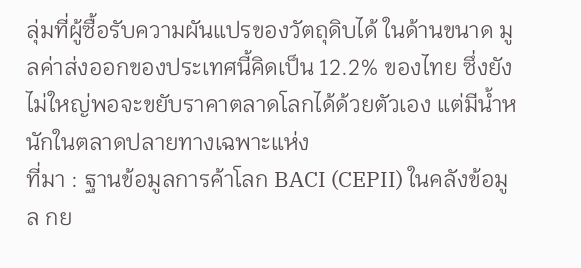ลุ่มที่ผู้ซื้อรับความผันแปรของวัตถุดิบได้ ในด้านขนาด มูลค่าส่งออกของประเทศนี้คิดเป็น 12.2% ของไทย ซึ่งยังไม่ใหญ่พอจะขยับราคาตลาดโลกได้ด้วยตัวเอง แต่มีน้ำหนักในตลาดปลายทางเฉพาะแห่ง
ที่มา : ฐานข้อมูลการค้าโลก BACI (CEPII) ในคลังข้อมูล กย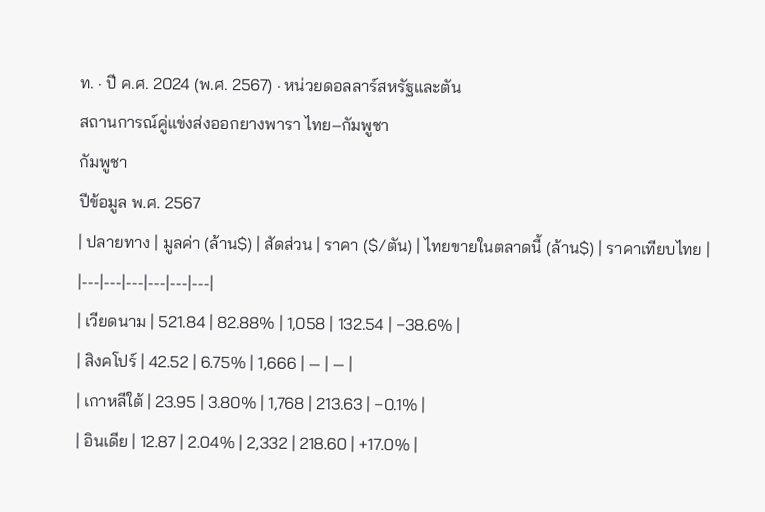ท. · ปี ค.ศ. 2024 (พ.ศ. 2567) · หน่วยดอลลาร์สหรัฐและตัน
สถานการณ์คู่แข่งส่งออกยางพารา ไทย–กัมพูชา
กัมพูชา
ปีข้อมูล พ.ศ. 2567
| ปลายทาง | มูลค่า (ล้าน$) | สัดส่วน | ราคา ($/ตัน) | ไทยขายในตลาดนี้ (ล้าน$) | ราคาเทียบไทย |
|---|---|---|---|---|---|
| เวียดนาม | 521.84 | 82.88% | 1,058 | 132.54 | −38.6% |
| สิงคโปร์ | 42.52 | 6.75% | 1,666 | — | — |
| เกาหลีใต้ | 23.95 | 3.80% | 1,768 | 213.63 | −0.1% |
| อินเดีย | 12.87 | 2.04% | 2,332 | 218.60 | +17.0% |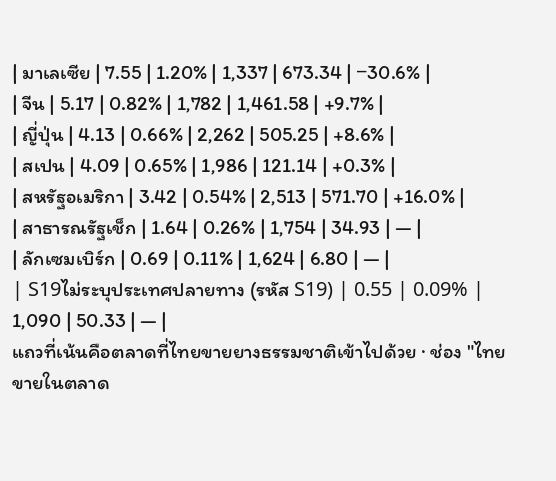| มาเลเซีย | 7.55 | 1.20% | 1,337 | 673.34 | −30.6% |
| จีน | 5.17 | 0.82% | 1,782 | 1,461.58 | +9.7% |
| ญี่ปุ่น | 4.13 | 0.66% | 2,262 | 505.25 | +8.6% |
| สเปน | 4.09 | 0.65% | 1,986 | 121.14 | +0.3% |
| สหรัฐอเมริกา | 3.42 | 0.54% | 2,513 | 571.70 | +16.0% |
| สาธารณรัฐเช็ก | 1.64 | 0.26% | 1,754 | 34.93 | — |
| ลักเซมเบิร์ก | 0.69 | 0.11% | 1,624 | 6.80 | — |
| S19ไม่ระบุประเทศปลายทาง (รหัส S19) | 0.55 | 0.09% | 1,090 | 50.33 | — |
แถวที่เน้นคือตลาดที่ไทยขายยางธรรมชาติเข้าไปด้วย · ช่อง "ไทยขายในตลาด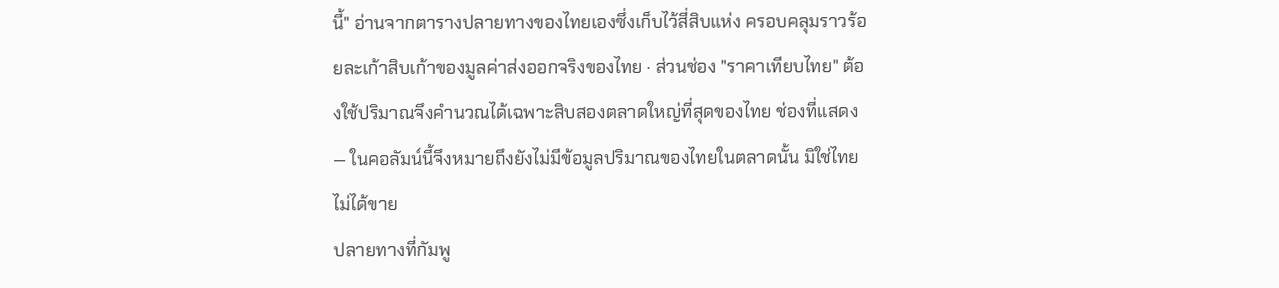นี้" อ่านจากตารางปลายทางของไทยเองซึ่งเก็บไว้สี่สิบแห่ง ครอบคลุมราวร้อยละเก้าสิบเก้าของมูลค่าส่งออกจริงของไทย · ส่วนช่อง "ราคาเทียบไทย" ต้องใช้ปริมาณจึงคำนวณได้เฉพาะสิบสองตลาดใหญ่ที่สุดของไทย ช่องที่แสดง — ในคอลัมน์นี้จึงหมายถึงยังไม่มีข้อมูลปริมาณของไทยในตลาดนั้น มิใช่ไทยไม่ได้ขาย
ปลายทางที่กัมพู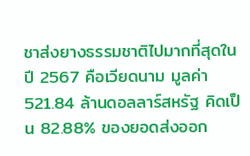ชาส่งยางธรรมชาติไปมากที่สุดในปี 2567 คือเวียดนาม มูลค่า 521.84 ล้านดอลลาร์สหรัฐ คิดเป็น 82.88% ของยอดส่งออก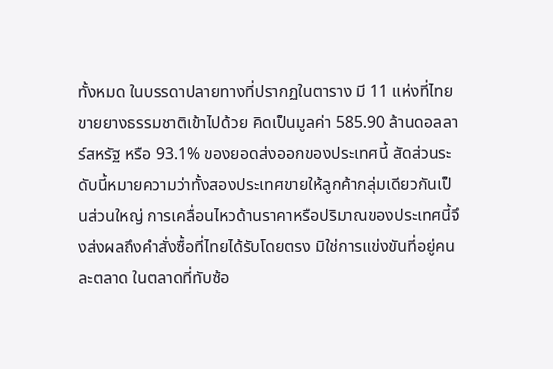ทั้งหมด ในบรรดาปลายทางที่ปรากฏในตาราง มี 11 แห่งที่ไทยขายยางธรรมชาติเข้าไปด้วย คิดเป็นมูลค่า 585.90 ล้านดอลลาร์สหรัฐ หรือ 93.1% ของยอดส่งออกของประเทศนี้ สัดส่วนระดับนี้หมายความว่าทั้งสองประเทศขายให้ลูกค้ากลุ่มเดียวกันเป็นส่วนใหญ่ การเคลื่อนไหวด้านราคาหรือปริมาณของประเทศนี้จึงส่งผลถึงคำสั่งซื้อที่ไทยได้รับโดยตรง มิใช่การแข่งขันที่อยู่คนละตลาด ในตลาดที่ทับซ้อ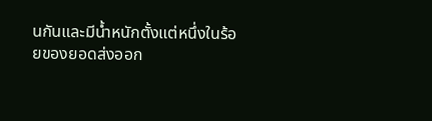นกันและมีน้ำหนักตั้งแต่หนึ่งในร้อยของยอดส่งออก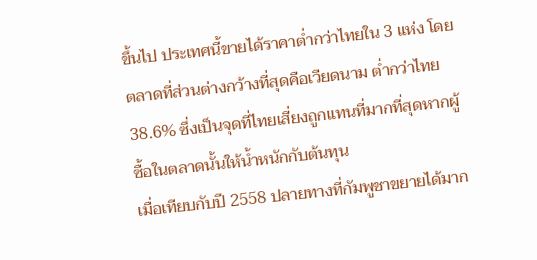ขึ้นไป ประเทศนี้ขายได้ราคาต่ำกว่าไทยใน 3 แห่ง โดยตลาดที่ส่วนต่างกว้างที่สุดคือเวียดนาม ต่ำกว่าไทย 38.6% ซึ่งเป็นจุดที่ไทยเสี่ยงถูกแทนที่มากที่สุดหากผู้ซื้อในตลาดนั้นให้น้ำหนักกับต้นทุน
เมื่อเทียบกับปี 2558 ปลายทางที่กัมพูชาขยายได้มาก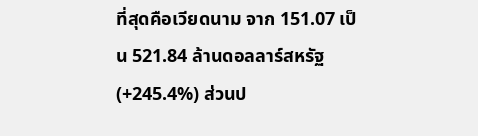ที่สุดคือเวียดนาม จาก 151.07 เป็น 521.84 ล้านดอลลาร์สหรัฐ (+245.4%) ส่วนป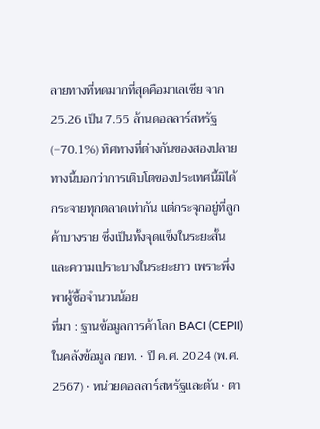ลายทางที่หดมากที่สุดคือมาเลเซีย จาก 25.26 เป็น 7.55 ล้านดอลลาร์สหรัฐ (−70.1%) ทิศทางที่ต่างกันของสองปลายทางนี้บอกว่าการเติบโตของประเทศนี้มิได้กระจายทุกตลาดเท่ากัน แต่กระจุกอยู่ที่ลูกค้าบางราย ซึ่งเป็นทั้งจุดแข็งในระยะสั้นและความเปราะบางในระยะยาว เพราะพึ่งพาผู้ซื้อจำนวนน้อย
ที่มา : ฐานข้อมูลการค้าโลก BACI (CEPII) ในคลังข้อมูล กยท. · ปี ค.ศ. 2024 (พ.ศ. 2567) · หน่วยดอลลาร์สหรัฐและตัน · ตา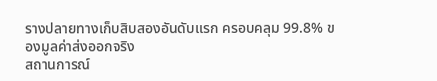รางปลายทางเก็บสิบสองอันดับแรก ครอบคลุม 99.8% ของมูลค่าส่งออกจริง
สถานการณ์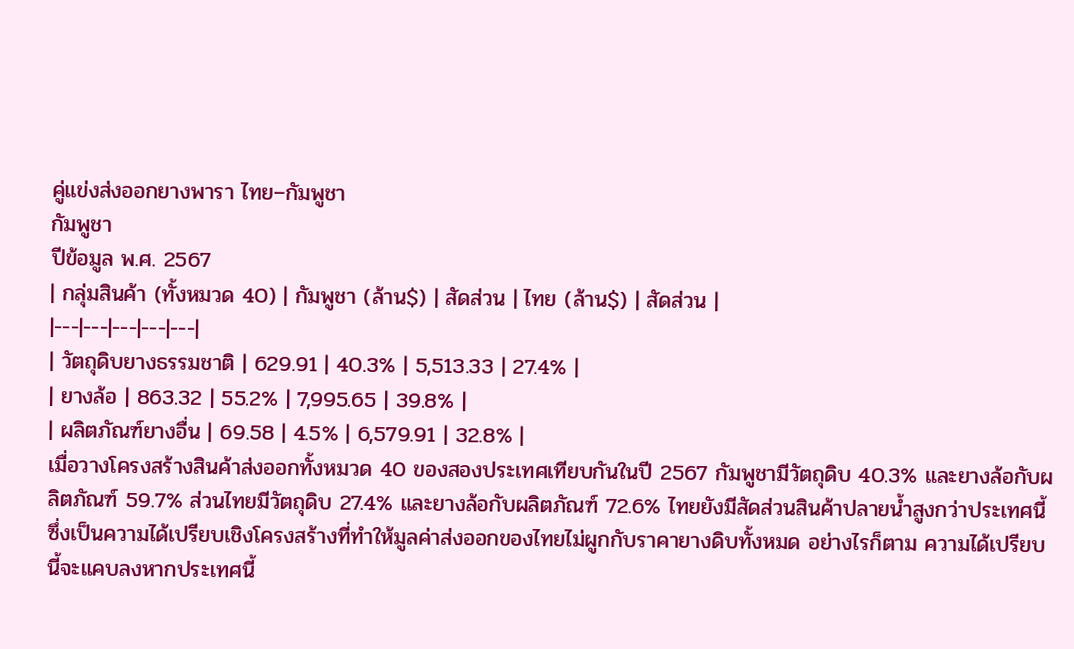คู่แข่งส่งออกยางพารา ไทย–กัมพูชา
กัมพูชา
ปีข้อมูล พ.ศ. 2567
| กลุ่มสินค้า (ทั้งหมวด 40) | กัมพูชา (ล้าน$) | สัดส่วน | ไทย (ล้าน$) | สัดส่วน |
|---|---|---|---|---|
| วัตถุดิบยางธรรมชาติ | 629.91 | 40.3% | 5,513.33 | 27.4% |
| ยางล้อ | 863.32 | 55.2% | 7,995.65 | 39.8% |
| ผลิตภัณฑ์ยางอื่น | 69.58 | 4.5% | 6,579.91 | 32.8% |
เมื่อวางโครงสร้างสินค้าส่งออกทั้งหมวด 40 ของสองประเทศเทียบกันในปี 2567 กัมพูชามีวัตถุดิบ 40.3% และยางล้อกับผลิตภัณฑ์ 59.7% ส่วนไทยมีวัตถุดิบ 27.4% และยางล้อกับผลิตภัณฑ์ 72.6% ไทยยังมีสัดส่วนสินค้าปลายน้ำสูงกว่าประเทศนี้ ซึ่งเป็นความได้เปรียบเชิงโครงสร้างที่ทำให้มูลค่าส่งออกของไทยไม่ผูกกับราคายางดิบทั้งหมด อย่างไรก็ตาม ความได้เปรียบนี้จะแคบลงหากประเทศนี้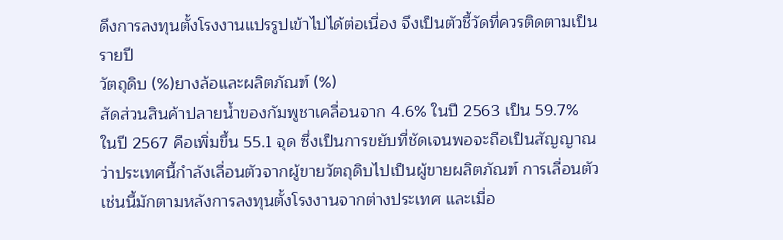ดึงการลงทุนตั้งโรงงานแปรรูปเข้าไปได้ต่อเนื่อง จึงเป็นตัวชี้วัดที่ควรติดตามเป็นรายปี
วัตถุดิบ (%)ยางล้อและผลิตภัณฑ์ (%)
สัดส่วนสินค้าปลายน้ำของกัมพูชาเคลื่อนจาก 4.6% ในปี 2563 เป็น 59.7% ในปี 2567 คือเพิ่มขึ้น 55.1 จุด ซึ่งเป็นการขยับที่ชัดเจนพอจะถือเป็นสัญญาณว่าประเทศนี้กำลังเลื่อนตัวจากผู้ขายวัตถุดิบไปเป็นผู้ขายผลิตภัณฑ์ การเลื่อนตัวเช่นนี้มักตามหลังการลงทุนตั้งโรงงานจากต่างประเทศ และเมื่อ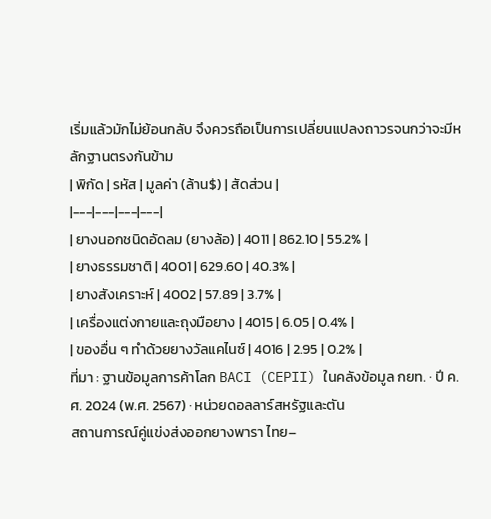เริ่มแล้วมักไม่ย้อนกลับ จึงควรถือเป็นการเปลี่ยนแปลงถาวรจนกว่าจะมีหลักฐานตรงกันข้าม
| พิกัด | รหัส | มูลค่า (ล้าน$) | สัดส่วน |
|---|---|---|---|
| ยางนอกชนิดอัดลม (ยางล้อ) | 4011 | 862.10 | 55.2% |
| ยางธรรมชาติ | 4001 | 629.60 | 40.3% |
| ยางสังเคราะห์ | 4002 | 57.89 | 3.7% |
| เครื่องแต่งกายและถุงมือยาง | 4015 | 6.05 | 0.4% |
| ของอื่น ๆ ทำด้วยยางวัลแคไนซ์ | 4016 | 2.95 | 0.2% |
ที่มา : ฐานข้อมูลการค้าโลก BACI (CEPII) ในคลังข้อมูล กยท. · ปี ค.ศ. 2024 (พ.ศ. 2567) · หน่วยดอลลาร์สหรัฐและตัน
สถานการณ์คู่แข่งส่งออกยางพารา ไทย–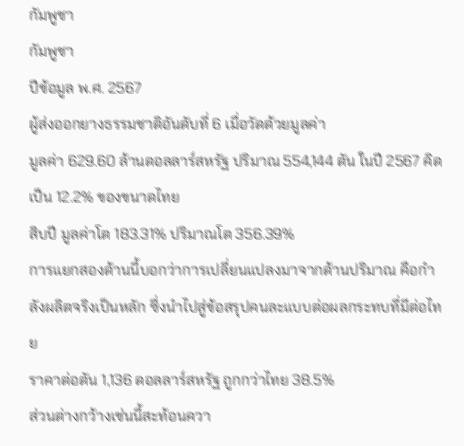กัมพูชา
กัมพูชา
ปีข้อมูล พ.ศ. 2567
ผู้ส่งออกยางธรรมชาติอันดับที่ 6 เมื่อวัดด้วยมูลค่า
มูลค่า 629.60 ล้านดอลลาร์สหรัฐ ปริมาณ 554,144 ตัน ในปี 2567 คิดเป็น 12.2% ของขนาดไทย
สิบปี มูลค่าโต 183.31% ปริมาณโต 356.39%
การแยกสองด้านนี้บอกว่าการเปลี่ยนแปลงมาจากด้านปริมาณ คือกำลังผลิตจริงเป็นหลัก ซึ่งนำไปสู่ข้อสรุปคนละแบบต่อผลกระทบที่มีต่อไทย
ราคาต่อตัน 1,136 ดอลลาร์สหรัฐ ถูกกว่าไทย 38.5%
ส่วนต่างกว้างเช่นนี้สะท้อนควา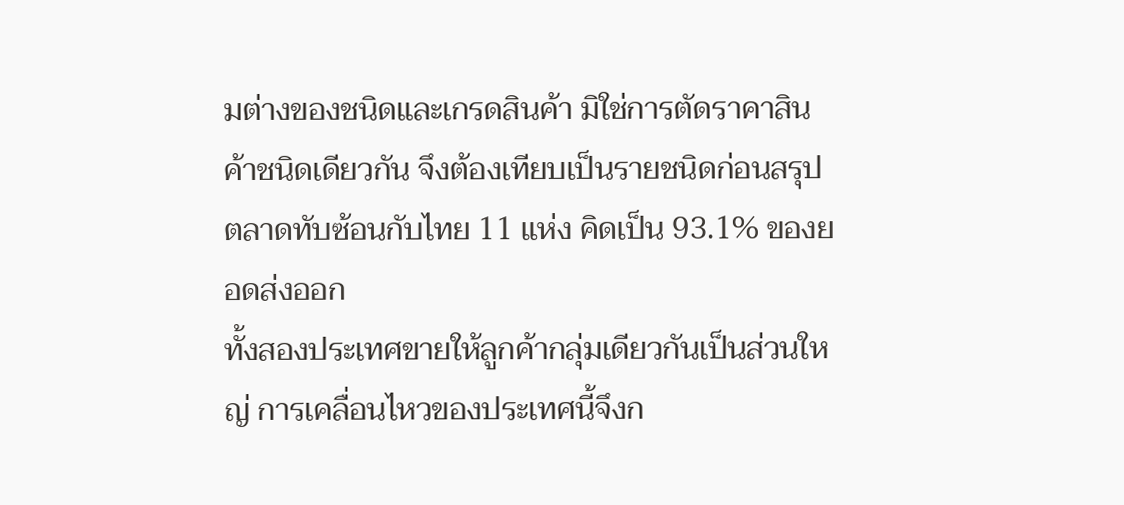มต่างของชนิดและเกรดสินค้า มิใช่การตัดราคาสินค้าชนิดเดียวกัน จึงต้องเทียบเป็นรายชนิดก่อนสรุป
ตลาดทับซ้อนกับไทย 11 แห่ง คิดเป็น 93.1% ของยอดส่งออก
ทั้งสองประเทศขายให้ลูกค้ากลุ่มเดียวกันเป็นส่วนใหญ่ การเคลื่อนไหวของประเทศนี้จึงก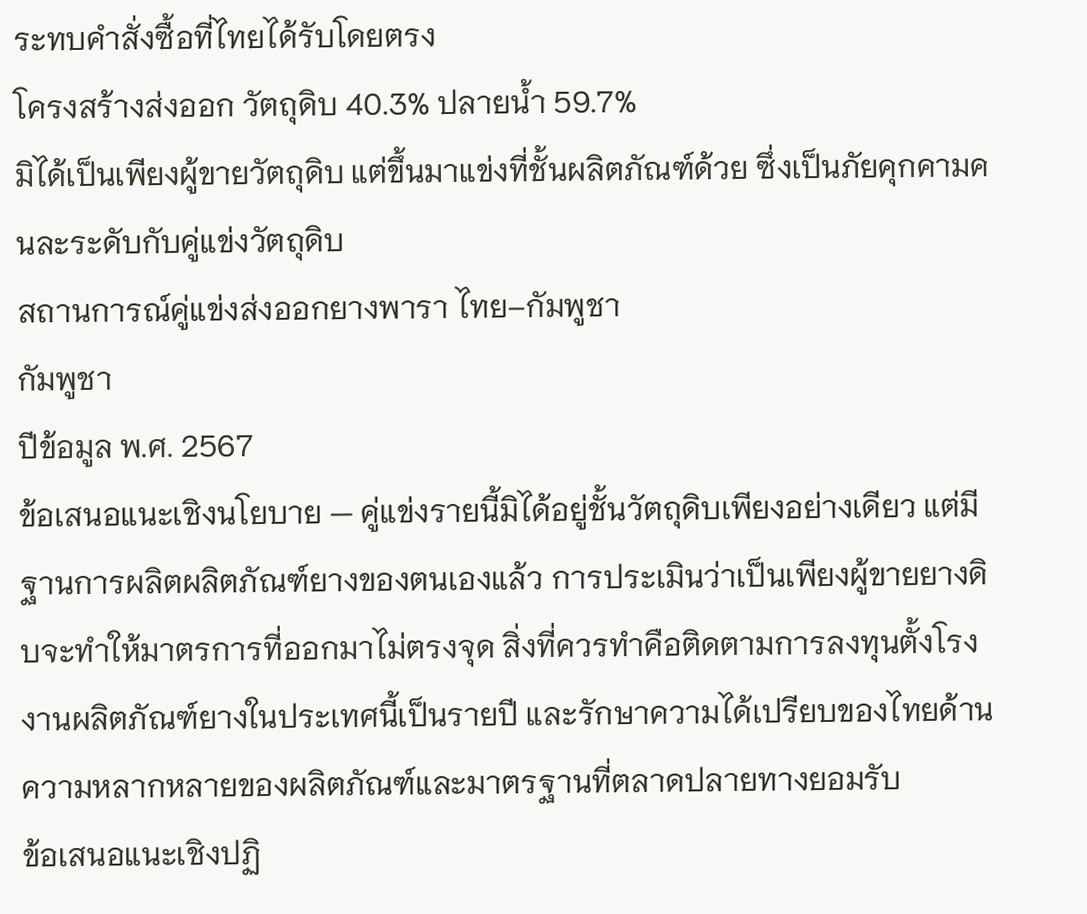ระทบคำสั่งซื้อที่ไทยได้รับโดยตรง
โครงสร้างส่งออก วัตถุดิบ 40.3% ปลายน้ำ 59.7%
มิได้เป็นเพียงผู้ขายวัตถุดิบ แต่ขึ้นมาแข่งที่ชั้นผลิตภัณฑ์ด้วย ซึ่งเป็นภัยคุกคามคนละระดับกับคู่แข่งวัตถุดิบ
สถานการณ์คู่แข่งส่งออกยางพารา ไทย–กัมพูชา
กัมพูชา
ปีข้อมูล พ.ศ. 2567
ข้อเสนอแนะเชิงนโยบาย — คู่แข่งรายนี้มิได้อยู่ชั้นวัตถุดิบเพียงอย่างเดียว แต่มีฐานการผลิตผลิตภัณฑ์ยางของตนเองแล้ว การประเมินว่าเป็นเพียงผู้ขายยางดิบจะทำให้มาตรการที่ออกมาไม่ตรงจุด สิ่งที่ควรทำคือติดตามการลงทุนตั้งโรงงานผลิตภัณฑ์ยางในประเทศนี้เป็นรายปี และรักษาความได้เปรียบของไทยด้านความหลากหลายของผลิตภัณฑ์และมาตรฐานที่ตลาดปลายทางยอมรับ
ข้อเสนอแนะเชิงปฏิ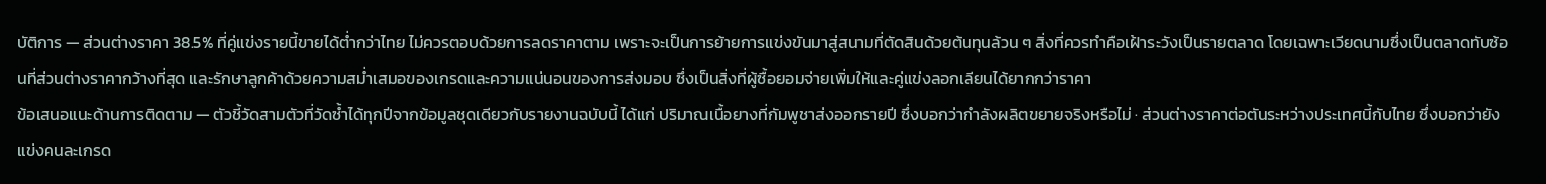บัติการ — ส่วนต่างราคา 38.5% ที่คู่แข่งรายนี้ขายได้ต่ำกว่าไทย ไม่ควรตอบด้วยการลดราคาตาม เพราะจะเป็นการย้ายการแข่งขันมาสู่สนามที่ตัดสินด้วยต้นทุนล้วน ๆ สิ่งที่ควรทำคือเฝ้าระวังเป็นรายตลาด โดยเฉพาะเวียดนามซึ่งเป็นตลาดทับซ้อนที่ส่วนต่างราคากว้างที่สุด และรักษาลูกค้าด้วยความสม่ำเสมอของเกรดและความแน่นอนของการส่งมอบ ซึ่งเป็นสิ่งที่ผู้ซื้อยอมจ่ายเพิ่มให้และคู่แข่งลอกเลียนได้ยากกว่าราคา
ข้อเสนอแนะด้านการติดตาม — ตัวชี้วัดสามตัวที่วัดซ้ำได้ทุกปีจากข้อมูลชุดเดียวกับรายงานฉบับนี้ ได้แก่ ปริมาณเนื้อยางที่กัมพูชาส่งออกรายปี ซึ่งบอกว่ากำลังผลิตขยายจริงหรือไม่ · ส่วนต่างราคาต่อตันระหว่างประเทศนี้กับไทย ซึ่งบอกว่ายังแข่งคนละเกรด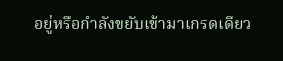อยู่หรือกำลังขยับเข้ามาเกรดเดียว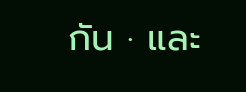กัน · และ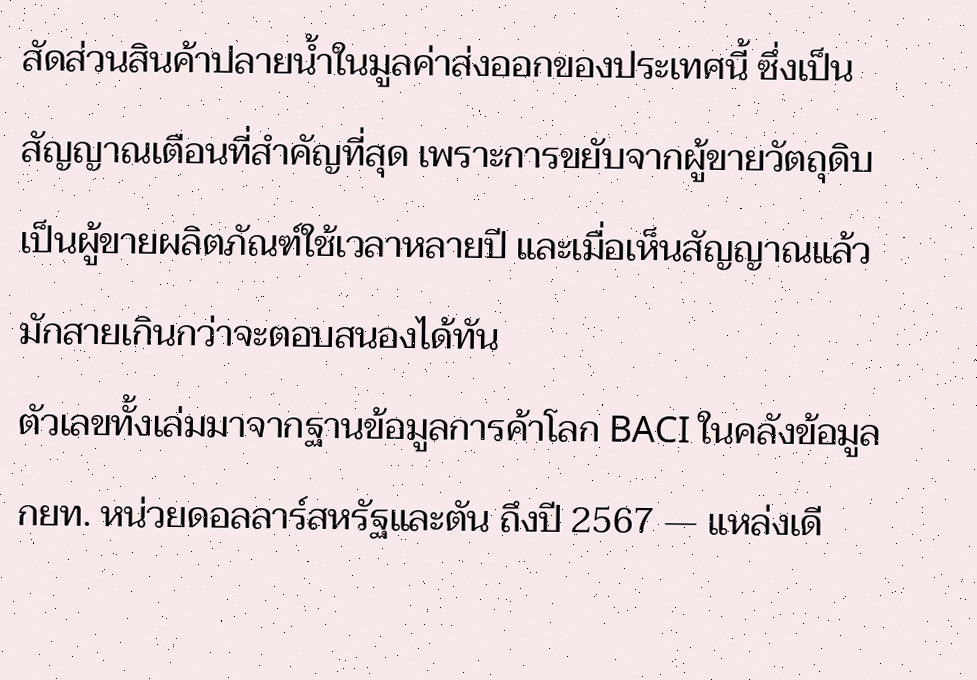สัดส่วนสินค้าปลายน้ำในมูลค่าส่งออกของประเทศนี้ ซึ่งเป็นสัญญาณเตือนที่สำคัญที่สุด เพราะการขยับจากผู้ขายวัตถุดิบเป็นผู้ขายผลิตภัณฑ์ใช้เวลาหลายปี และเมื่อเห็นสัญญาณแล้วมักสายเกินกว่าจะตอบสนองได้ทัน
ตัวเลขทั้งเล่มมาจากฐานข้อมูลการค้าโลก BACI ในคลังข้อมูล กยท. หน่วยดอลลาร์สหรัฐและตัน ถึงปี 2567 — แหล่งเดี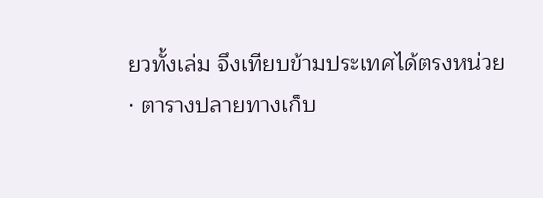ยวทั้งเล่ม จึงเทียบข้ามประเทศได้ตรงหน่วย · ตารางปลายทางเก็บ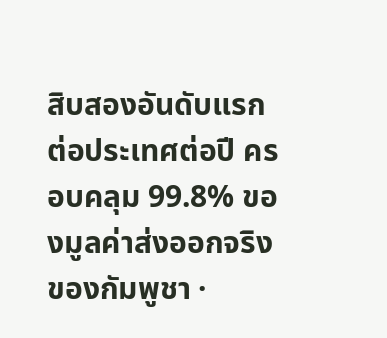สิบสองอันดับแรกต่อประเทศต่อปี ครอบคลุม 99.8% ของมูลค่าส่งออกจริงของกัมพูชา ·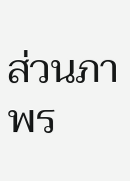ส่วนภาพร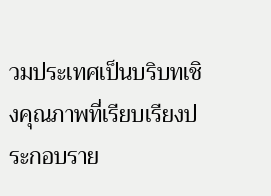วมประเทศเป็นบริบทเชิงคุณภาพที่เรียบเรียงประกอบราย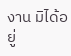งาน มิได้อยู่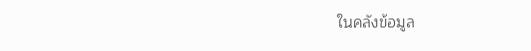ในคลังข้อมูล